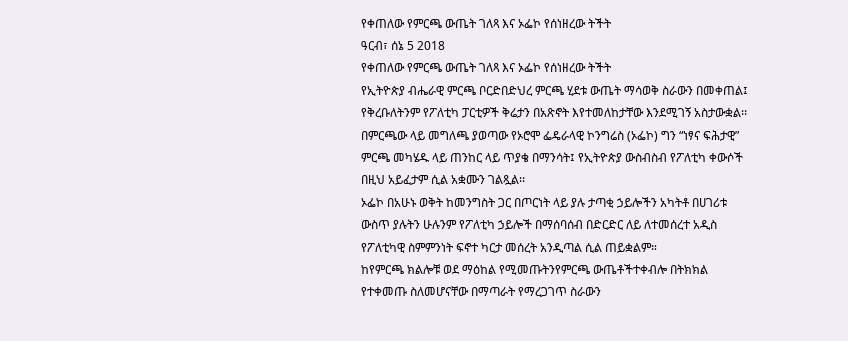የቀጠለው የምርጫ ውጤት ገለጻ እና ኦፌኮ የሰነዘረው ትችት
ዓርብ፣ ሰኔ 5 2018
የቀጠለው የምርጫ ውጤት ገለጻ እና ኦፌኮ የሰነዘረው ትችት
የኢትዮጵያ ብሔራዊ ምርጫ ቦርድበድህረ ምርጫ ሂደቱ ውጤት ማሳወቅ ስራውን በመቀጠል፤ የቅረቡለትንም የፖለቲካ ፓርቲዎች ቅሬታን በአጽኖት እየተመለከታቸው እንደሚገኝ አስታውቋል፡፡
በምርጫው ላይ መግለጫ ያወጣው የኦሮሞ ፌዴራላዊ ኮንግሬስ (ኦፌኮ) ግን “ነፃና ፍሕታዊ” ምርጫ መካሄዱ ላይ ጠንከር ላይ ጥያቄ በማንሳት፤ የኢትዮጵያ ውስብስብ የፖለቲካ ቀውሶች በዚህ አይፈታም ሲል አቋሙን ገልጿል፡፡
ኦፌኮ በአሁኑ ወቅት ከመንግስት ጋር በጦርነት ላይ ያሉ ታጣቂ ኃይሎችን አካትቶ በሀገሪቱ ውስጥ ያሉትን ሁሉንም የፖለቲካ ኃይሎች በማሰባሰብ በድርድር ለይ ለተመሰረተ አዲስ የፖለቲካዊ ስምምንነት ፍኖተ ካርታ መሰረት አንዲጣል ሲል ጠይቋልም።
ከየምርጫ ክልሎቹ ወደ ማዕከል የሚመጡትንየምርጫ ውጤቶችተቀብሎ በትክክል የተቀመጡ ስለመሆናቸው በማጣራት የማረጋገጥ ስራውን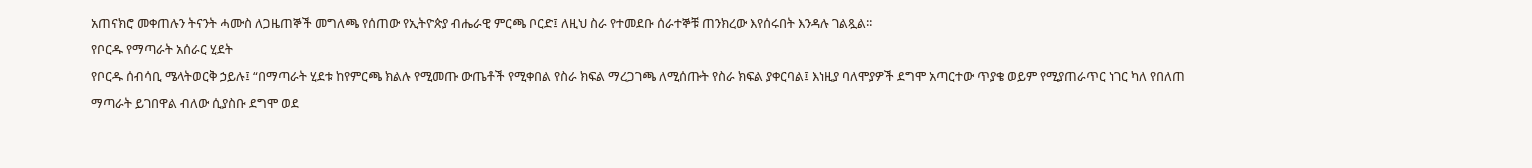አጠናክሮ መቀጠሉን ትናንት ሓሙስ ለጋዜጠኞች መግለጫ የሰጠው የኢትዮጵያ ብሔራዊ ምርጫ ቦርድ፤ ለዚህ ስራ የተመደቡ ሰራተኞቹ ጠንክረው እየሰሩበት እንዳሉ ገልጿል፡፡
የቦርዱ የማጣራት አሰራር ሂደት
የቦርዱ ሰብሳቢ ሜላትወርቅ ኃይሉ፤ “በማጣራት ሂደቱ ከየምርጫ ክልሉ የሚመጡ ውጤቶች የሚቀበል የስራ ክፍል ማረጋገጫ ለሚሰጡት የስራ ክፍል ያቀርባል፤ እነዚያ ባለሞያዎች ደግሞ አጣርተው ጥያቄ ወይም የሚያጠራጥር ነገር ካለ የበለጠ ማጣራት ይገበዋል ብለው ሲያስቡ ደግሞ ወደ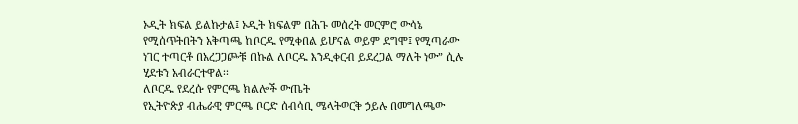ኦዲት ክፍል ይልኩታል፤ ኦዲት ክፍልም በሕጉ መሰረት መርምሮ ውሳኔ የሚሰጥትበትን አቅጣጫ ከቦርዱ የሚቀበል ይሆናል ወይም ደግሞ፤ የሚጣራው ነገር ተጣርቶ በአረጋጋጮቹ በኩል ለቦርዱ እንዲቀርብ ይደረጋል ማለት ነው” ሲሉ ሂደቱን አብራርተዋል፡፡
ለቦርዱ የደረሱ የምርጫ ክልሎች ውጤት
የኢትዮጵያ ብሔራዊ ምርጫ ቦርድ ሰብሳቢ ሜላትወርቅ ኃይሉ በመግለጫው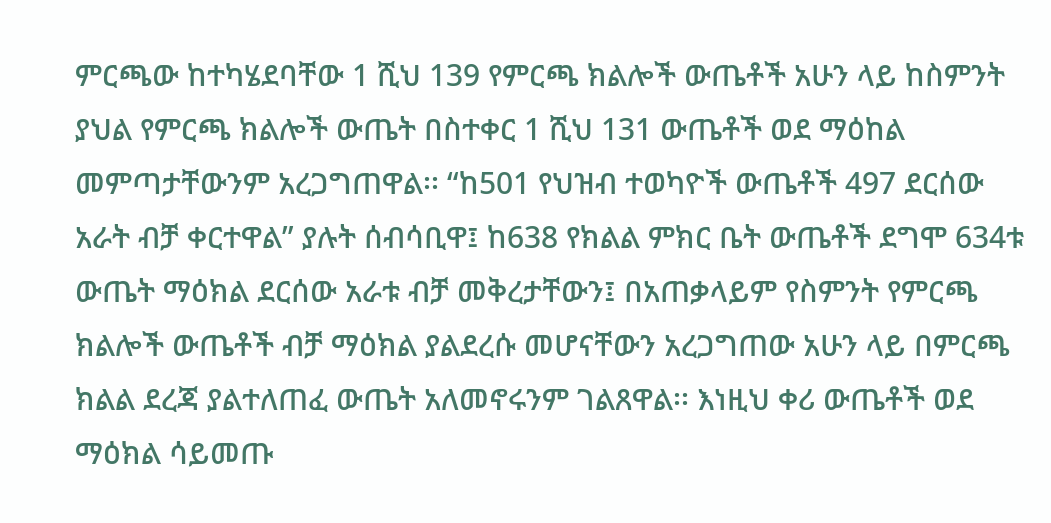ምርጫው ከተካሄደባቸው 1 ሺህ 139 የምርጫ ክልሎች ውጤቶች አሁን ላይ ከስምንት ያህል የምርጫ ክልሎች ውጤት በስተቀር 1 ሺህ 131 ውጤቶች ወደ ማዕከል መምጣታቸውንም አረጋግጠዋል፡፡ “ከ501 የህዝብ ተወካዮች ውጤቶች 497 ደርሰው አራት ብቻ ቀርተዋል” ያሉት ሰብሳቢዋ፤ ከ638 የክልል ምክር ቤት ውጤቶች ደግሞ 634ቱ ውጤት ማዕክል ደርሰው አራቱ ብቻ መቅረታቸውን፤ በአጠቃላይም የስምንት የምርጫ ክልሎች ውጤቶች ብቻ ማዕክል ያልደረሱ መሆናቸውን አረጋግጠው አሁን ላይ በምርጫ ክልል ደረጃ ያልተለጠፈ ውጤት አለመኖሩንም ገልጸዋል፡፡ እነዚህ ቀሪ ውጤቶች ወደ ማዕክል ሳይመጡ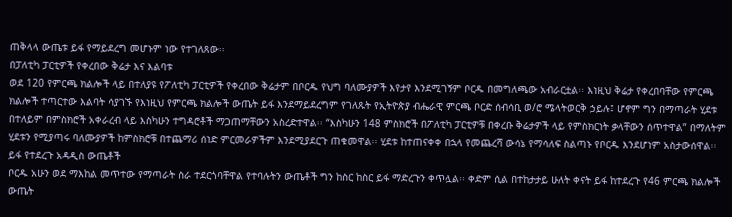ጠቅላላ ውጤቱ ይፋ የማይደረግ መሆኑም ነው የተገለጸው፡፡
በፓለቲካ ፓርቲዎች የቀረበው ቅሬታ እና እልባቱ
ወደ 120 የምርጫ ክልሎች ላይ በተለያዩ የፖለቲካ ፓርቲዎች የቀረበው ቅሬታም በቦርዱ የህግ ባለሙያዎች እየታየ እንደሚገኝም ቦርዱ በመግለጫው አብራርቷል፡፡ እነዚህ ቅሬታ የቀረበባቸው የምርጫ ክልሎች ተጣርተው እልባት ሳያገኙ የእነዚህ የምርጫ ክልሎች ውጤት ይፋ እንደማይደረግም የገለጹት የኢትዮጵያ ብሔራዊ ምርጫ ቦርድ ሰብሳቢ ወ/ሮ ሜላትወርቅ ኃይሉ፤ ሆኖም ግን በማጣራት ሂደቱ በተለይም በምስክሮች አቀራረብ ላይ እስካሁን ተግዳሮቶች ማጋጠማቸውን አስረድተዋል፡፡ “እስካሁን 148 ምስክሮች በፖለቲካ ፓርቲዎቹ በቀረቡ ቅሬታዎች ላይ የምስክርነት ቃላቸውን ሰጥተዋል” በማለትም ሂደቱን የሚያጣሩ ባለሙያዎች ከምስክሮቹ በተጨማሪ ሰነድ ምርመራዎችም እንደሚያደርጉ ጠቁመዋል፡፡ ሂደቱ ከተጠናቀቀ በኋላ የመጨረሻ ውሳኔ የማሳለፍ ስልጣኑ የቦርዱ እንደሆነም አስታውሰዋል፡፡
ይፋ የተደረጉ አዳዲስ ውጤቶች
ቦርዱ አሁን ወደ ማእከል መጥተው የማጣራት ስራ ተደርጎባቸዋል የተባሉትን ውጤቶች ግን ከስር ከስር ይፋ ማድረጉን ቀጥሏል፡፡ ቀድም ሲል በተከታታይ ሁለት ቀናት ይፋ ከተደረጉ የ46 ምርጫ ክልሎች ውጤት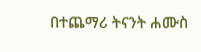በተጨማሪ ትናንት ሐሙስ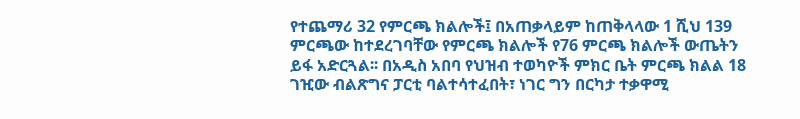የተጨማሪ 32 የምርጫ ክልሎች፤ በአጠቃላይም ከጠቅላላው 1 ሺህ 139 ምርጫው ከተደረገባቸው የምርጫ ክልሎች የ76 ምርጫ ክልሎች ውጤትን ይፋ አድርጓል፡፡ በአዲስ አበባ የህዝብ ተወካዮች ምክር ቤት ምርጫ ክልል 18 ገዢው ብልጽግና ፓርቲ ባልተሳተፈበት፣ ነገር ግን በርካታ ተቃዋሚ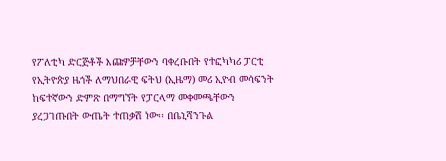የፖለቲካ ድርጅቶች እጩዎቻቸውን ባቀረቡበት የተፎካካሪ ፓርቲ የኢትዮጵያ ዜጎች ለማህበራዊ ፍትህ (ኢዜማ) መሪ ኢዮብ መሳፍንት ከፍተኛውን ድምጽ በማግኘት የፓርላማ መቀመጫቸውን ያረጋገጡበት ውጤት ተጠቃሽ ነው፡፡ በቤኒሻንጉል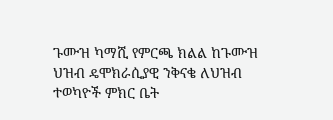ጉሙዝ ካማሺ የምርጫ ክልል ከጉሙዝ ህዝብ ዴሞክራሲያዊ ንቅናቄ ለህዝብ ተወካዮች ምክር ቤት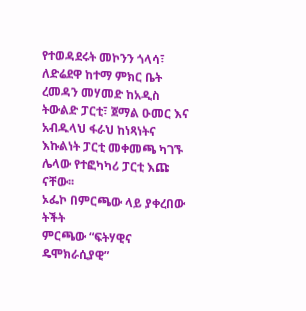የተወዳደሩት መኮንን ጎላሳ፣ ለድሬደዋ ከተማ ምክር ቤት ረመዳን መሃመድ ከአዲስ ትውልድ ፓርቲ፣ ጀማል ዑመር እና አብዱላህ ፋራህ ከነጻነትና እኩልነት ፓርቲ መቀመጫ ካገኙ ሌላው የተፎካካሪ ፓርቲ እጩ ናቸው፡፡
ኦፌኮ በምርጫው ላይ ያቀረበው ትችት
ምርጫው “ፍትሃዊና ዴሞክራሲያዊ”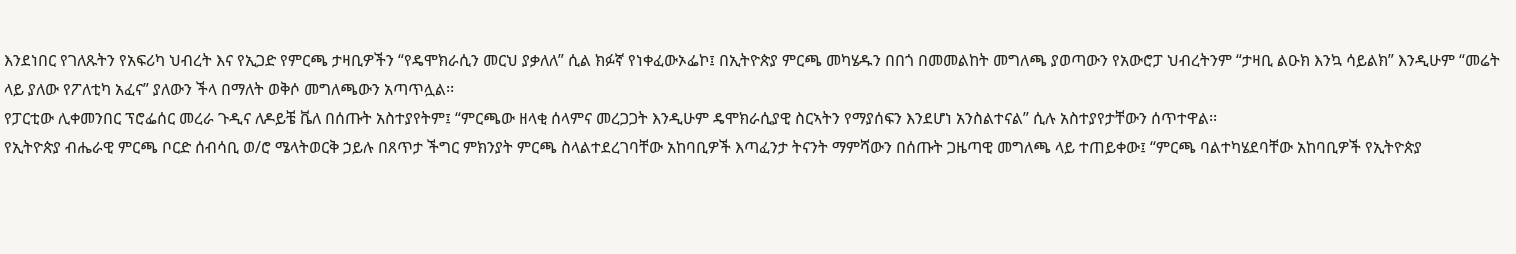እንደነበር የገለጹትን የአፍሪካ ህብረት እና የኢጋድ የምርጫ ታዛቢዎችን “የዴሞክራሲን መርህ ያቃለለ” ሲል ክፉኛ የነቀፈውኦፌኮ፤ በኢትዮጵያ ምርጫ መካሄዱን በበጎ በመመልከት መግለጫ ያወጣውን የአውሮፓ ህብረትንም “ታዛቢ ልዑክ እንኳ ሳይልክ” እንዲሁም “መሬት ላይ ያለው የፖለቲካ አፈና” ያለውን ችላ በማለት ወቅሶ መግለጫውን አጣጥሏል፡፡
የፓርቲው ሊቀመንበር ፕሮፌሰር መረራ ጉዲና ለዶይቼ ቬለ በሰጡት አስተያየትም፤ “ምርጫው ዘላቂ ሰላምና መረጋጋት እንዲሁም ዴሞክራሲያዊ ስርኣትን የማያሰፍን እንደሆነ አንስልተናል” ሲሉ አስተያየታቸውን ሰጥተዋል፡፡
የኢትዮጵያ ብሔራዊ ምርጫ ቦርድ ሰብሳቢ ወ/ሮ ሜላትወርቅ ኃይሉ በጸጥታ ችግር ምክንያት ምርጫ ስላልተደረገባቸው አከባቢዎች እጣፈንታ ትናንት ማምሻውን በሰጡት ጋዜጣዊ መግለጫ ላይ ተጠይቀው፤ “ምርጫ ባልተካሄደባቸው አከባቢዎች የኢትዮጵያ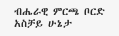ብሔራዊ ምርጫ ቦርድ አስቻይ ሁኔታ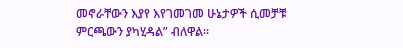መኖራቸውን እያየ እየገመገመ ሁኔታዎች ሲመቻቹ ምርጫውን ያካሂዳል” ብለዋል፡፡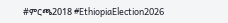#ምርጫ2018 #EthiopiaElection2026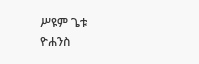ሥዩም ጌቱ
ዮሐንስ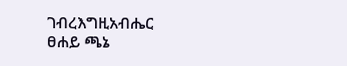ገብረእግዚአብሔር
ፀሐይ ጫኔ